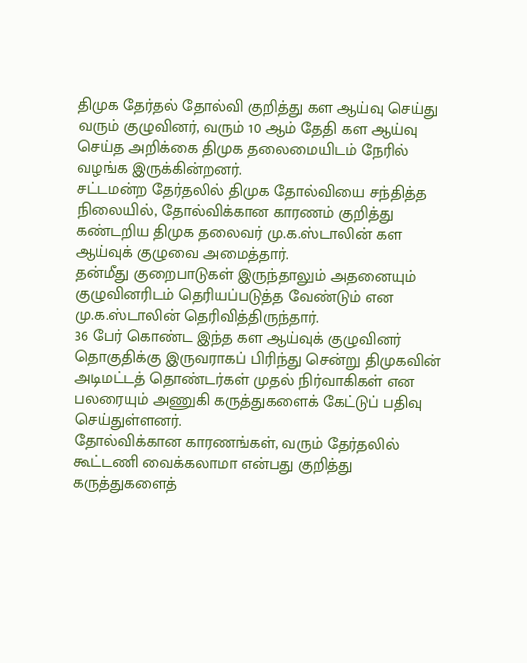திமுக தேர்தல் தோல்வி குறித்து கள ஆய்வு செய்து வரும் குழுவினர், வரும் 10 ஆம் தேதி கள ஆய்வு செய்த அறிக்கை திமுக தலைமையிடம் நேரில் வழங்க இருக்கின்றனர்.
சட்டமன்ற தேர்தலில் திமுக தோல்வியை சந்தித்த நிலையில், தோல்விக்கான காரணம் குறித்து கண்டறிய திமுக தலைவர் மு.க.ஸ்டாலின் கள ஆய்வுக் குழுவை அமைத்தார்.
தன்மீது குறைபாடுகள் இருந்தாலும் அதனையும் குழுவினரிடம் தெரியப்படுத்த வேண்டும் என மு.க.ஸ்டாலின் தெரிவித்திருந்தார்.
36 பேர் கொண்ட இந்த கள ஆய்வுக் குழுவினர் தொகுதிக்கு இருவராகப் பிரிந்து சென்று திமுகவின் அடிமட்டத் தொண்டர்கள் முதல் நிர்வாகிகள் என பலரையும் அணுகி கருத்துகளைக் கேட்டுப் பதிவு செய்துள்ளனர்.
தோல்விக்கான காரணங்கள், வரும் தேர்தலில் கூட்டணி வைக்கலாமா என்பது குறித்து கருத்துகளைத்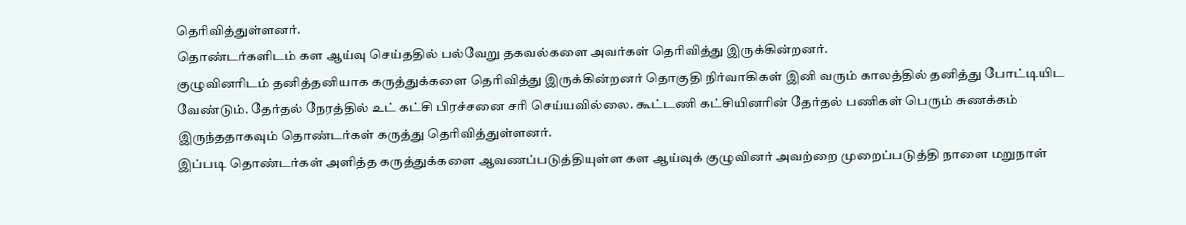தெரிவித்துள்ளனர்.
தொண்டர்களிடம் கள ஆய்வு செய்ததில் பல்வேறு தகவல்களை அவர்கள் தெரிவித்து இருக்கின்றனர்.
குழுவினரிடம் தனித்தனியாக கருத்துக்களை தெரிவித்து இருக்கின்றனர் தொகுதி நிர்வாகிகள் இனி வரும் காலத்தில் தனித்து போட்டியிட வேண்டும். தேர்தல் நேரத்தில் உட் கட்சி பிரச்சனை சரி செய்யவில்லை. கூட்டணி கட்சியினரின் தேர்தல் பணிகள் பெரும் சுணக்கம் இருந்ததாகவும் தொண்டர்கள் கருத்து தெரிவித்துள்ளனர்.
இப்படி தொண்டர்கள் அளித்த கருத்துக்களை ஆவணப்படுத்தியுள்ள கள ஆய்வுக் குழுவினர் அவற்றை முறைப்படுத்தி நாளை மறுநாள்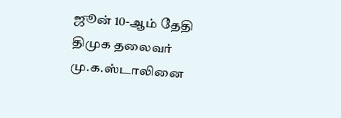ஜூன் 10-ஆம் தேதி திமுக தலைவர் மு.க.ஸ்டாலினை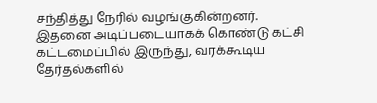சந்தித்து நேரில் வழங்குகின்றனர்.
இதனை அடிப்படையாகக் கொண்டு கட்சி கட்டமைப்பில் இருந்து, வரக்கூடிய தேர்தல்களில்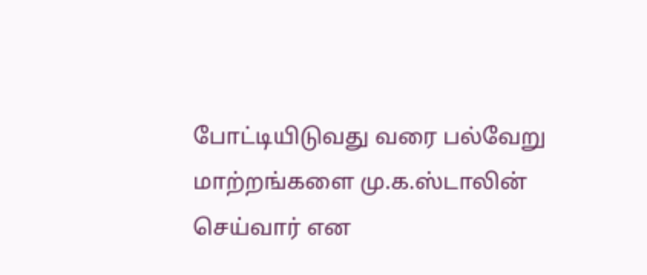போட்டியிடுவது வரை பல்வேறு மாற்றங்களை மு.க.ஸ்டாலின் செய்வார் என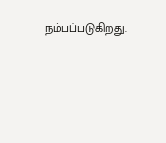நம்பப்படுகிறது.